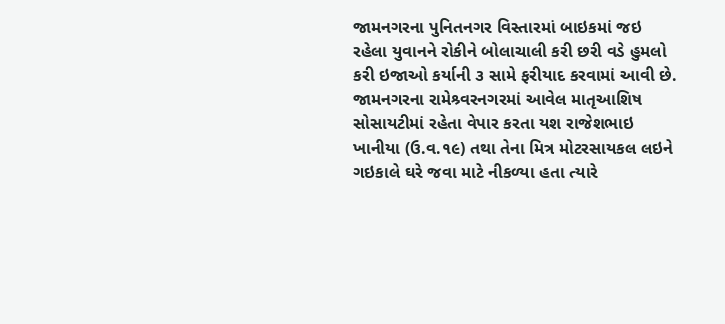જામનગરના પુનિતનગર વિસ્તારમાં બાઇકમાં જઇ રહેલા યુવાનને રોકીને બોલાચાલી કરી છરી વડે હુમલો કરી ઇજાઓ કર્યાની ૩ સામે ફરીયાદ કરવામાં આવી છે.
જામનગરના રામેશ્ર્વરનગરમાં આવેલ માતૃઆશિષ સોસાયટીમાં રહેતા વેપાર કરતા યશ રાજેશભાઇ ખાનીયા (ઉ.વ.૧૯) તથા તેના મિત્ર મોટરસાયકલ લઇને ગઇકાલે ઘરે જવા માટે નીકળ્યા હતા ત્યારે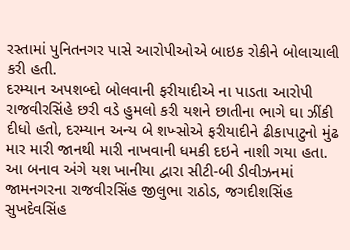રસ્તામાં પુનિતનગર પાસે આરોપીઓએ બાઇક રોકીને બોલાચાલી કરી હતી.
દરમ્યાન અપશબ્દો બોલવાની ફરીયાદીએ ના પાડતા આરોપી રાજવીરસિંહે છરી વડે હુમલો કરી યશને છાતીના ભાગે ઘા ઝીંકી દીધો હતો, દરમ્યાન અન્ય બે શખ્સોએ ફરીયાદીને ઢીકાપાટુનો મુંઢ માર મારી જાનથી મારી નાખવાની ધમકી દઇને નાશી ગયા હતા.
આ બનાવ અંગે યશ ખાનીયા દ્વારા સીટી-બી ડીવીઝનમાં જામનગરના રાજવીરસિંહ જીલુભા રાઠોડ, જગદીશસિંહ સુખદેવસિંહ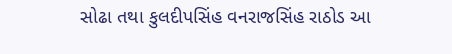સોઢા તથા કુલદીપસિંહ વનરાજસિંહ રાઠોડ આ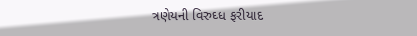ત્રણેયની વિરુઘ્ધ ફરીયાદ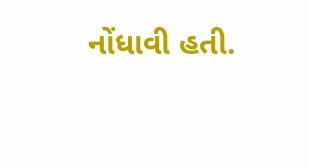નોંધાવી હતી.